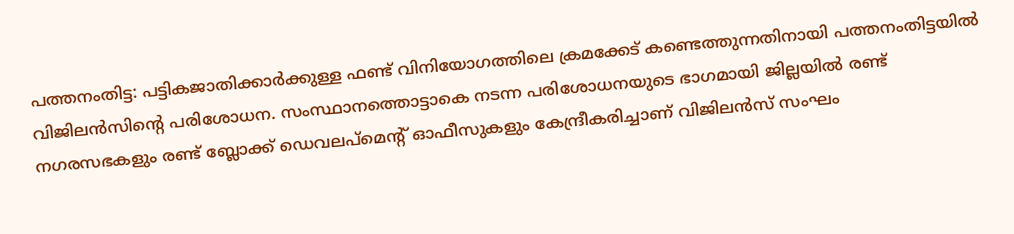പത്തനംതിട്ട: പട്ടികജാതിക്കാർക്കുള്ള ഫണ്ട് വിനിയോഗത്തിലെ ക്രമക്കേട് കണ്ടെത്തുന്നതിനായി പത്തനംതിട്ടയിൽ വിജിലൻസിന്റെ പരിശോധന. സംസ്ഥാനത്തൊട്ടാകെ നടന്ന പരിശോധനയുടെ ഭാഗമായി ജില്ലയിൽ രണ്ട് നഗരസഭകളും രണ്ട് ബ്ലോക്ക് ഡെവലപ്മെന്റ് ഓഫീസുകളും കേന്ദ്രീകരിച്ചാണ് വിജിലൻസ് സംഘം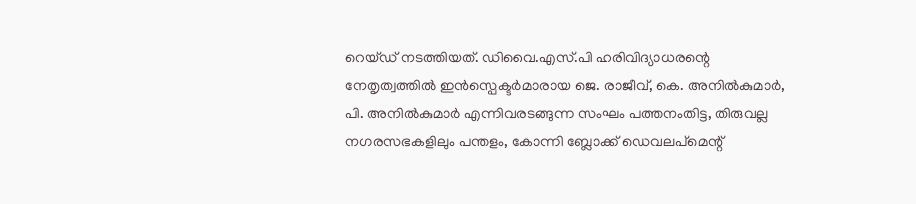റെയ്ഡ് നടത്തിയത്. ഡിവൈ.എസ്.പി ഹരിവിദ്യാധരന്റെ നേതൃത്വത്തിൽ ഇൻസ്പെക്ടർമാരായ ജെ. രാജീവ്, കെ. അനിൽകുമാർ, പി. അനിൽകുമാർ എന്നിവരടങ്ങുന്ന സംഘം പത്തനംതിട്ട, തിരുവല്ല നഗരസഭകളിലും പന്തളം, കോന്നി ബ്ലോക്ക് ഡെവലപ്മെന്റ്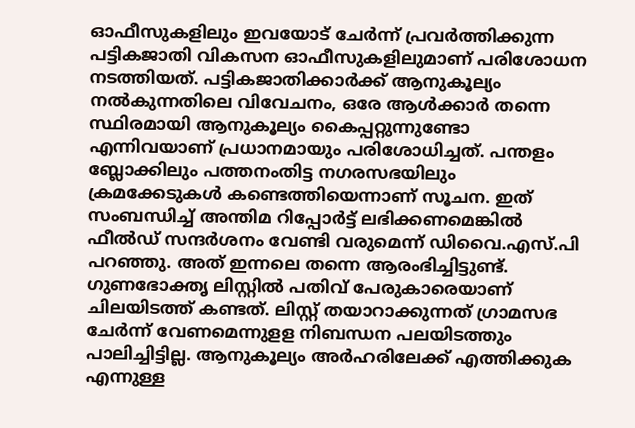ഓഫീസുകളിലും ഇവയോട് ചേർന്ന് പ്രവർത്തിക്കുന്ന പട്ടികജാതി വികസന ഓഫീസുകളിലുമാണ് പരിശോധന നടത്തിയത്. പട്ടികജാതിക്കാർക്ക് ആനുകൂല്യം നൽകുന്നതിലെ വിവേചനം, ഒരേ ആൾക്കാർ തന്നെ സ്ഥിരമായി ആനുകൂല്യം കൈപ്പറ്റുന്നുണ്ടോ എന്നിവയാണ് പ്രധാനമായും പരിശോധിച്ചത്. പന്തളം ബ്ലോക്കിലും പത്തനംതിട്ട നഗരസഭയിലും ക്രമക്കേടുകൾ കണ്ടെത്തിയെന്നാണ് സൂചന. ഇത് സംബന്ധിച്ച് അന്തിമ റിപ്പോർട്ട് ലഭിക്കണമെങ്കിൽ ഫീൽഡ് സന്ദർശനം വേണ്ടി വരുമെന്ന് ഡിവൈ.എസ്.പി പറഞ്ഞു. അത് ഇന്നലെ തന്നെ ആരംഭിച്ചിട്ടുണ്ട്. ഗുണഭോക്തൃ ലിസ്റ്റിൽ പതിവ് പേരുകാരെയാണ് ചിലയിടത്ത് കണ്ടത്. ലിസ്റ്റ് തയാറാക്കുന്നത് ഗ്രാമസഭ ചേർന്ന് വേണമെന്നുളള നിബന്ധന പലയിടത്തും പാലിച്ചിട്ടില്ല. ആനുകൂല്യം അർഹരിലേക്ക് എത്തിക്കുക എന്നുള്ള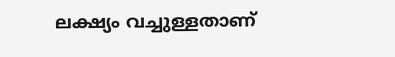ലക്ഷ്യം വച്ചുള്ളതാണ്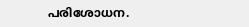പരിശോധന.